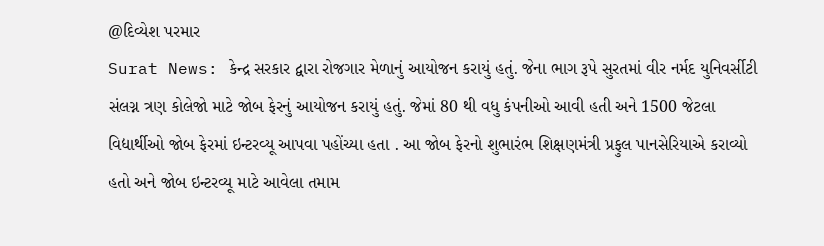@દિવ્યેશ પરમાર
Surat News: કેન્દ્ર સરકાર દ્વારા રોજગાર મેળાનું આયોજન કરાયું હતું. જેના ભાગ રૂપે સુરતમાં વીર નર્મદ યુનિવર્સીટી સંલગ્ન ત્રણ કોલેજો માટે જોબ ફેરનું આયોજન કરાયું હતું. જેમાં 80 થી વધુ કંપનીઓ આવી હતી અને 1500 જેટલા વિદ્યાર્થીઓ જોબ ફેરમાં ઇન્ટરવ્યૂ આપવા પહોંચ્યા હતા . આ જોબ ફેરનો શુભારંભ શિક્ષણમંત્રી પ્રફુલ પાનસેરિયાએ કરાવ્યો હતો અને જોબ ઇન્ટરવ્યૂ માટે આવેલા તમામ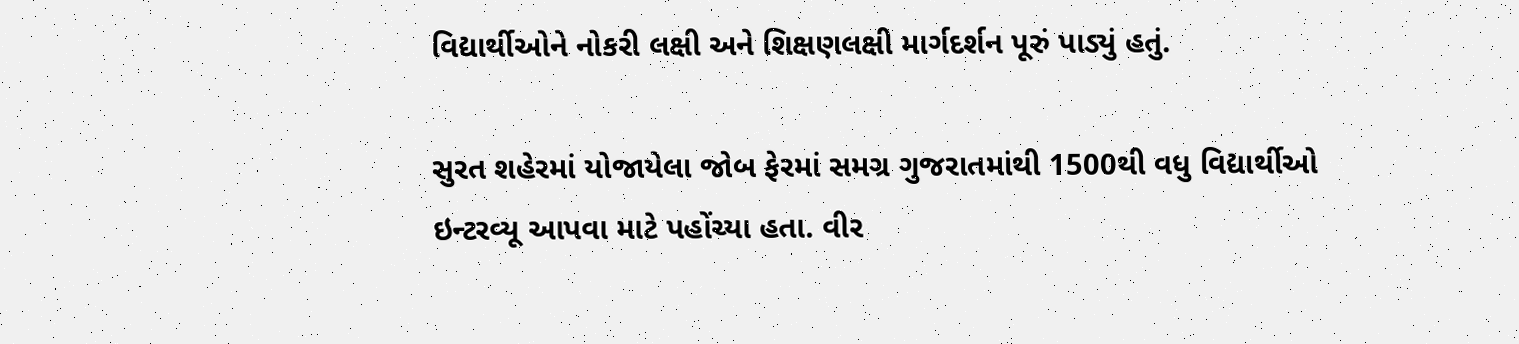વિદ્યાર્થીઓને નોકરી લક્ષી અને શિક્ષણલક્ષી માર્ગદર્શન પૂરું પાડ્યું હતું.

સુરત શહેરમાં યોજાયેલા જોબ ફેરમાં સમગ્ર ગુજરાતમાંથી 1500થી વધુ વિદ્યાર્થીઓ ઇન્ટરવ્યૂ આપવા માટે પહોંચ્યા હતા. વીર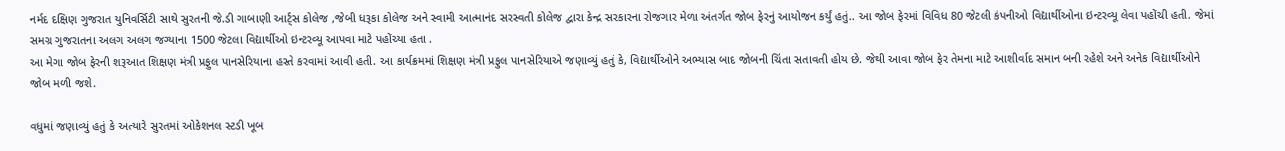નર્મદ દક્ષિણ ગુજરાત યુનિવર્સિટી સાથે સુરતની જે.ડી ગાબાણી આર્ટ્સ કોલેજ ,જેબી ધરૂકા કોલેજ અને સ્વામી આત્માનંદ સરસ્વતી કોલેજ દ્વારા કેન્દ્ર સરકારના રોજગાર મેળા અંતર્ગત જોબ ફેરનું આયોજન કર્યું હતું.. આ જોબ ફેરમાં વિવિધ 80 જેટલી કંપનીઓ વિદ્યાર્થીઓના ઇન્ટરવ્યૂ લેવા પહોંચી હતી. જેમાં સમગ્ર ગુજરાતના અલગ અલગ જગ્યાના 1500 જેટલા વિદ્યાર્થીઓ ઇન્ટરવ્યૂ આપવા માટે પહોંચ્યા હતા .
આ મેગા જોબ ફેરની શરૂઆત શિક્ષણ મંત્રી પ્રફુલ પાનસેરિયાના હસ્તે કરવામાં આવી હતી. આ કાર્યક્રમમાં શિક્ષણ મંત્રી પ્રફુલ પાનસેરિયાએ જણાવ્યું હતું કે, વિદ્યાર્થીઓને અભ્યાસ બાદ જોબની ચિંતા સતાવતી હોય છે. જેથી આવા જોબ ફેર તેમના માટે આશીર્વાદ સમાન બની રહેશે અને અનેક વિદ્યાર્થીઓને જોબ મળી જશે.

વધુમાં જણાવ્યું હતું કે અત્યારે સુરતમાં ઓકેશનલ સ્ટડી ખૂબ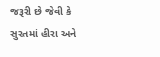જરૂરી છે જેવી કે સુરતમાં હીરા અને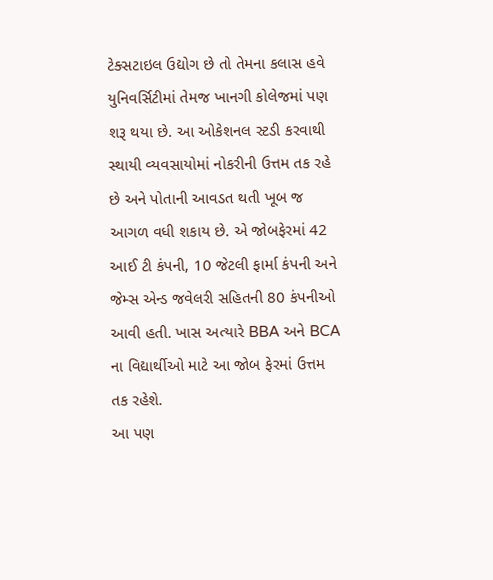ટેક્સટાઇલ ઉદ્યોગ છે તો તેમના કલાસ હવે યુનિવર્સિટીમાં તેમજ ખાનગી કોલેજમાં પણ શરૂ થયા છે. આ ઓકેશનલ સ્ટડી કરવાથી સ્થાયી વ્યવસાયોમાં નોકરીની ઉત્તમ તક રહે છે અને પોતાની આવડત થતી ખૂબ જ આગળ વધી શકાય છે. એ જોબફેરમાં 42 આઈ ટી કંપની, 10 જેટલી ફાર્મા કંપની અને જેમ્સ એન્ડ જવેલરી સહિતની 80 કંપનીઓ આવી હતી. ખાસ અત્યારે BBA અને BCA ના વિદ્યાર્થીઓ માટે આ જોબ ફેરમાં ઉત્તમ તક રહેશે.
આ પણ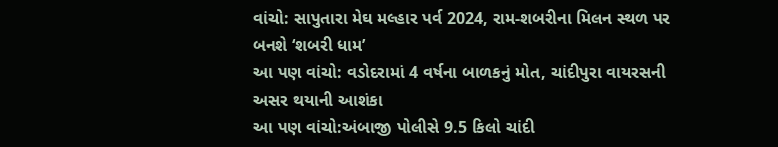વાંચો: સાપુતારા મેઘ મલ્હાર પર્વ 2024, રામ-શબરીના મિલન સ્થળ પર બનશે ‘શબરી ધામ’
આ પણ વાંચો: વડોદરામાં 4 વર્ષના બાળકનું મોત, ચાંદીપુરા વાયરસની અસર થયાની આશંકા
આ પણ વાંચો:અંબાજી પોલીસે 9.5 કિલો ચાંદી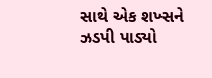સાથે એક શખ્સને ઝડપી પાડ્યો